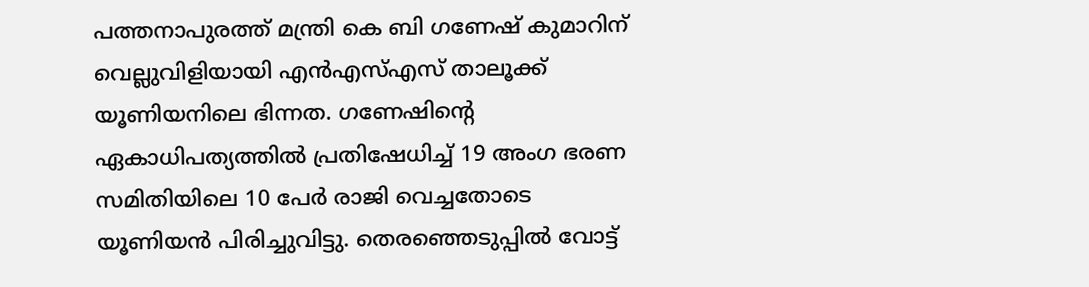പത്തനാപുരത്ത് മന്ത്രി കെ ബി ഗണേഷ് കുമാറിന് വെല്ലുവിളിയായി എൻഎസ്എസ് താലൂക്ക് യൂണിയനിലെ ഭിന്നത. ഗണേഷിന്റെ ഏകാധിപത്യത്തിൽ പ്രതിഷേധിച്ച് 19 അംഗ ഭരണ സമിതിയിലെ 10 പേർ രാജി വെച്ചതോടെ യൂണിയൻ പിരിച്ചുവിട്ടു. തെരഞ്ഞെടുപ്പിൽ വോട്ട്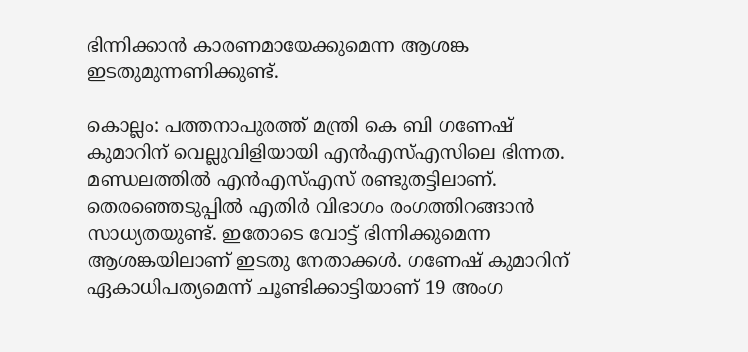ഭിന്നിക്കാൻ കാരണമായേക്കുമെന്ന ആശങ്ക ഇടതുമുന്നണിക്കുണ്ട്.

കൊല്ലം: പത്തനാപുരത്ത് മന്ത്രി കെ ബി ഗണേഷ് കുമാറിന് വെല്ലുവിളിയായി എൻഎസ്എസിലെ ഭിന്നത. മണ്ഡലത്തിൽ എൻഎസ്എസ് രണ്ടുതട്ടിലാണ്. തെരഞ്ഞെടുപ്പിൽ എതിർ വിഭാഗം രംഗത്തിറങ്ങാൻ സാധ്യതയുണ്ട്. ഇതോടെ വോട്ട് ഭിന്നിക്കുമെന്ന ആശങ്കയിലാണ് ഇടതു നേതാക്കൾ. ഗണേഷ് കുമാറിന് ഏകാധിപത്യമെന്ന് ചൂണ്ടിക്കാട്ടിയാണ് 19 അംഗ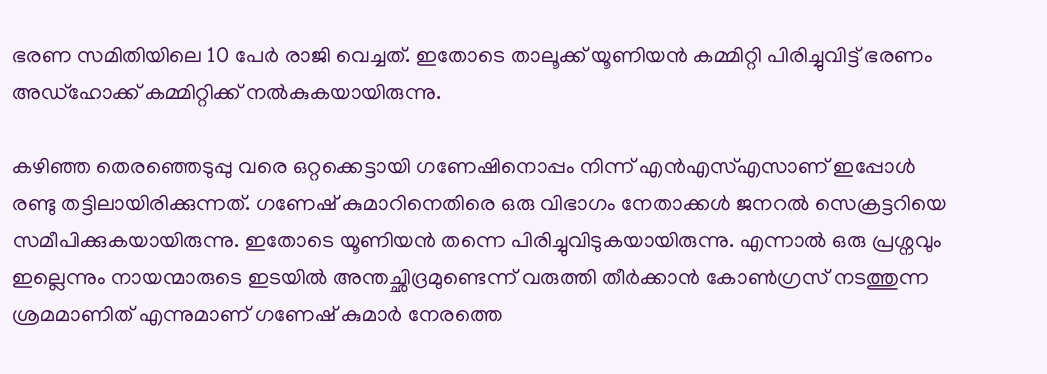ഭരണ സമിതിയിലെ 10 പേർ രാജി വെച്ചത്. ഇതോടെ താലൂക്ക് യൂണിയൻ കമ്മിറ്റി പിരിച്ചുവിട്ട് ഭരണം അഡ്ഹോക്ക് കമ്മിറ്റിക്ക് നൽകുകയായിരുന്നു.

കഴിഞ്ഞ തെരഞ്ഞെടുപ്പു വരെ ഒറ്റക്കെട്ടായി ഗണേഷിനൊപ്പം നിന്ന് എൻഎസ്എസാണ് ഇപ്പോൾ രണ്ടു തട്ടിലായിരിക്കുന്നത്. ഗണേഷ് കുമാറിനെതിരെ ഒരു വിഭാഗം നേതാക്കൾ ജനറൽ സെക്രട്ടറിയെ സമീപിക്കുകയായിരുന്നു. ഇതോടെ യൂണിയൻ തന്നെ പിരിച്ചുവിടുകയായിരുന്നു. എന്നാൽ ഒരു പ്രശ്നവും ഇല്ലെന്നും നായന്മാരുടെ ഇടയിൽ അന്തച്ഛിദ്രമുണ്ടെന്ന് വരുത്തി തീർക്കാൻ കോണ്‍ഗ്രസ് നടത്തുന്ന ശ്രമമാണിത് എന്നുമാണ് ഗണേഷ് കുമാർ നേരത്തെ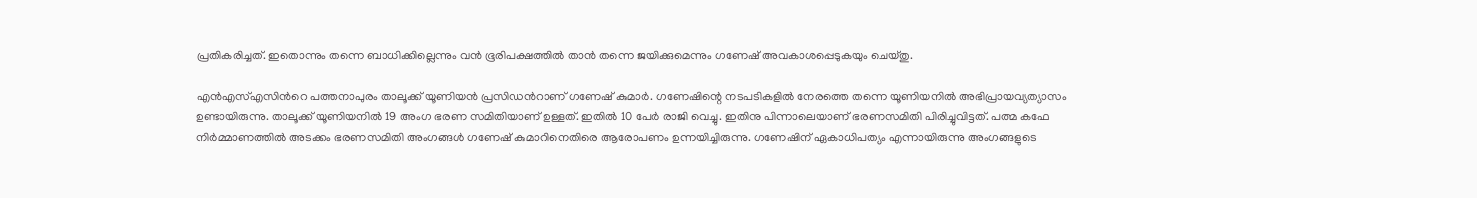പ്രതികരിച്ചത്. ഇതൊന്നും തന്നെ ബാധിക്കില്ലെന്നും വൻ ഭൂരിപക്ഷത്തിൽ താൻ തന്നെ ജയിക്കുമെന്നും ഗണേഷ് അവകാശപ്പെടുകയും ചെയ്തു.

എൻഎസ്എസിന്‍റെ പത്തനാപുരം താലൂക്ക് യൂണിയൻ പ്രസി‍ഡന്‍റാണ് ഗണേഷ് കുമാർ. ഗണേഷിന്റെ നടപടികളിൽ നേരത്തെ തന്നെ യൂണിയനിൽ അഭിപ്രായവ്യത്യാസം ഉണ്ടായിരുന്നു. താലൂക്ക് യൂണിയനിൽ 19 അംഗ ഭരണ സമിതിയാണ് ഉള്ളത്. ഇതിൽ 10 പേർ രാജി വെച്ചു. ഇതിനു പിന്നാലെയാണ് ഭരണസമിതി പിരിച്ചുവിട്ടത്. പത്മ കഫേ നിർമ്മാണത്തിൽ അടക്കം ഭരണസമിതി അംഗങ്ങൾ ഗണേഷ് കുമാറിനെതിരെ ആരോപണം ഉന്നയിച്ചിരുന്നു. ഗണേഷിന് ഏകാധിപത്യം എന്നായിരുന്നു അംഗങ്ങളുടെ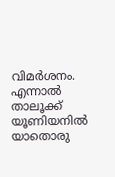വിമർശനം. എന്നാൽ താലൂക്ക് യൂണിയനിൽ യാതൊരു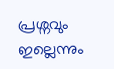പ്രശ്നവും ഇല്ലെന്നും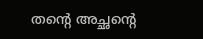തന്‍റെ അച്ഛന്‍റെ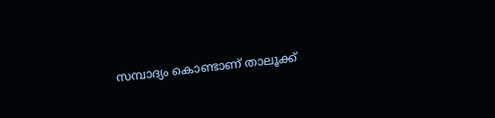സമ്പാദ്യം കൊണ്ടാണ് താലൂക്ക്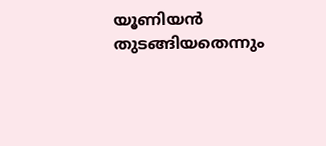യൂണിയൻ തുടങ്ങിയതെന്നും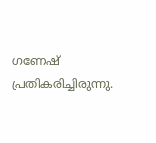ഗണേഷ് പ്രതികരിച്ചിരുന്നു.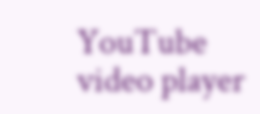YouTube video player